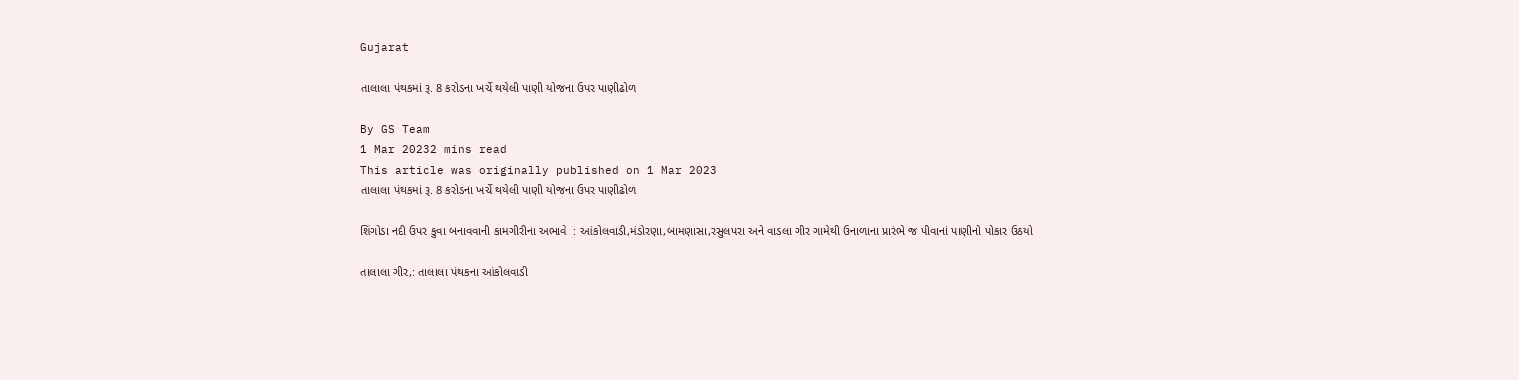Gujarat

તાલાલા પંથકમાં રૂ. 8 કરોડના ખર્ચે થયેલી પાણી યોજના ઉપર પાણીઢોળ

By GS Team
1 Mar 20232 mins read
This article was originally published on 1 Mar 2023
તાલાલા પંથકમાં રૂ. 8 કરોડના ખર્ચે થયેલી પાણી યોજના ઉપર પાણીઢોળ

શિંગોડા નદી ઉપર કુવા બનાવવાની કામગીરીના અભાવે  : આંકોલવાડી,મંડોરણા,બામણાસા,રસુલપરા અને વાડલા ગીર ગામેથી ઉનાળાના પ્રારંભે જ પીવાનાં પાણીનો પોકાર ઉઠયો

તાલાલા ગીર,: તાલાલા પંથકના આંકોલવાડી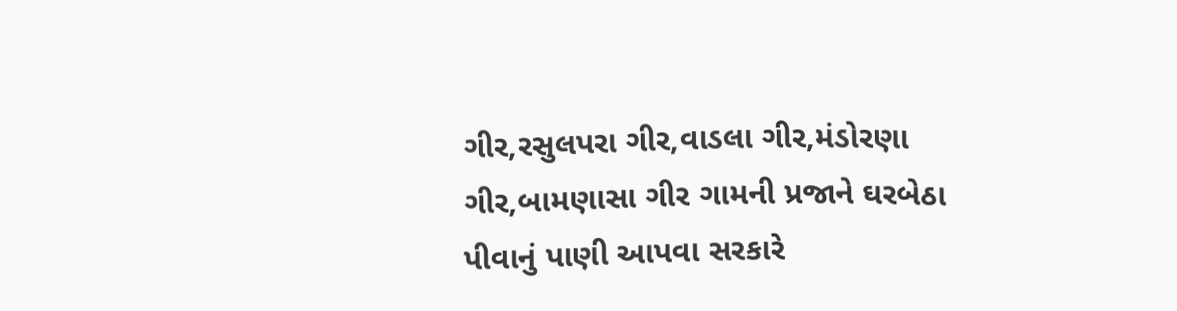ગીર,રસુલપરા ગીર,વાડલા ગીર,મંડોરણા ગીર,બામણાસા ગીર ગામની પ્રજાને ઘરબેઠા પીવાનું પાણી આપવા સરકારે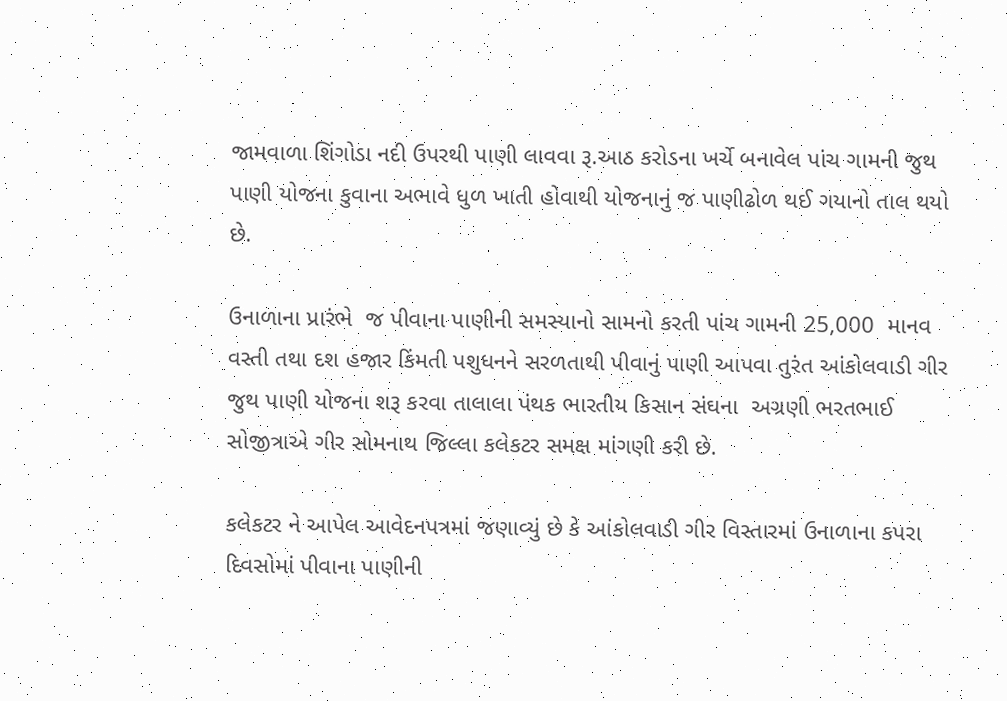જામવાળા શિંગોડા નદી ઉપરથી પાણી લાવવા રૂ.આઠ કરોડના ખર્ચે બનાવેલ પાંચ ગામની જુથ પાણી યોજના કુવાના અભાવે ધુળ ખાતી હોવાથી યોજનાનું જ પાણીઢોળ થઈ ગયાનો તાલ થયો છે.

ઉનાળાના પ્રારંભે  જ પીવાના પાણીની સમસ્યાનો સામનો કરતી પાંચ ગામની 25,000  માનવ વસ્તી તથા દશ હજાર કિંમતી પશુધનને સરળતાથી પીવાનું પાણી આપવા તુરંત આંકોલવાડી ગીર જુથ પાણી યોજના શરૂ કરવા તાલાલા પંથક ભારતીય કિસાન સંઘના  અગ્રણી ભરતભાઈ સોજીત્રાએ ગીર સોમનાથ જિલ્લા કલેકટર સમક્ષ માંગણી કરી છે.

કલેકટર ને આપેલ આવેદનપત્રમાં જણાવ્યું છે કે આંકોલવાડી ગીર વિસ્તારમાં ઉનાળાના કપરા દિવસોમાં પીવાના પાણીની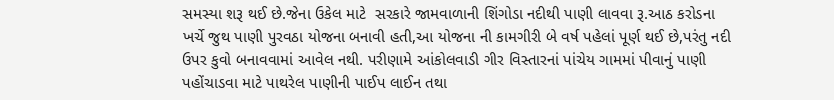સમસ્યા શરૂ થઈ છે.જેના ઉકેલ માટે  સરકારે જામવાળાની શિંગોડા નદીથી પાણી લાવવા રૂ.આઠ કરોડના ખર્ચે જુથ પાણી પુરવઠા યોજના બનાવી હતી,આ યોજના ની કામગીરી બે વર્ષ પહેલાં પૂર્ણ થઈ છે,પરંતુ નદી ઉપર કુવો બનાવવામાં આવેલ નથી. પરીણામે આંકોલવાડી ગીર વિસ્તારનાં પાંચેય ગામમાં પીવાનું પાણી પહોંચાડવા માટે પાથરેલ પાણીની પાઈપ લાઈન તથા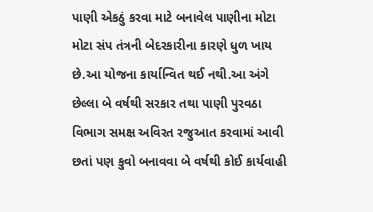પાણી એકઠું કરવા માટે બનાવેલ પાણીના મોટા મોટા સંપ તંત્રની બેદરકારીના કારણે ધુળ ખાય છે.આ યોજના કાર્યાન્વિત થઈ નથી.આ અંગે છેલ્લા બે વર્ષથી સરકાર તથા પાણી પુરવઠા વિભાગ સમક્ષ અવિરત રજુઆત કરવામાં આવી છતાં પણ કુવો બનાવવા બે વર્ષથી કોઈ કાર્યવાહી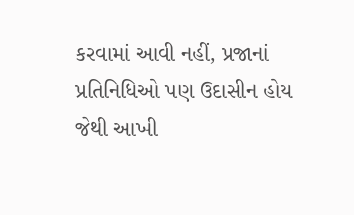કરવામાં આવી નહીં, પ્રજાનાં પ્રતિનિધિઓ પણ ઉદાસીન હોય જેથી આખી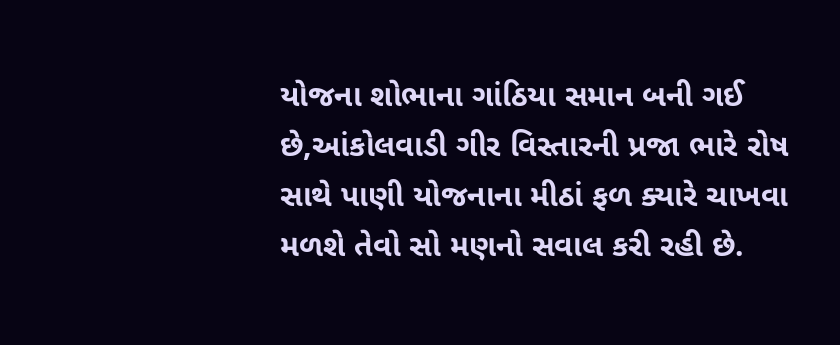યોજના શોભાના ગાંઠિયા સમાન બની ગઈ છે,આંકોલવાડી ગીર વિસ્તારની પ્રજા ભારે રોષ સાથે પાણી યોજનાના મીઠાં ફળ ક્યારે ચાખવા મળશે તેવો સો મણનો સવાલ કરી રહી છે.